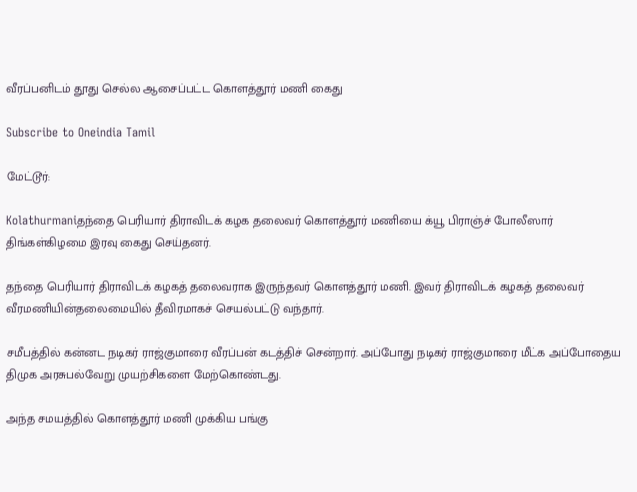வீரப்பனிடம் தூது செல்ல ஆசைப்பட்ட கொளத்தூர் மணி கைது

Subscribe to Oneindia Tamil

மேட்டூர்:

Kolathurmaniதந்தை பெரியார் திராவிடக் கழக தலைவர் கொளத்தூர் மணியை க்யூ பிராஞ்ச் போலீஸார் திங்கள்கிழமை இரவு கைது செய்தனர்.

தந்தை பெரியார் திராவிடக் கழகத் தலைவராக இருந்தவர் கொளத்தூர் மணி. இவர் திராவிடக் கழகத் தலைவர் வீரமணியின்தலைமையில் தீவிரமாகச் செயல்பட்டு வந்தார்.

சமீபத்தில் கன்னட நடிகர் ராஜ்குமாரை வீரப்பன் கடத்திச் சென்றார். அப்போது நடிகர் ராஜ்குமாரை மீட்க அப்போதைய திமுக அரசுபல்வேறு முயற்சிகளை மேற்கொண்டது.

அந்த சமயத்தில் கொளத்தூர் மணி முக்கிய பங்கு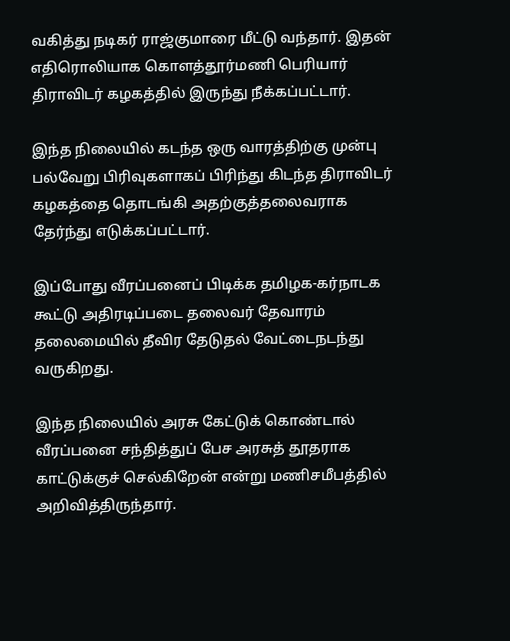வகித்து நடிகர் ராஜ்குமாரை மீட்டு வந்தார். இதன் எதிரொலியாக கொளத்தூர்மணி பெரியார் திராவிடர் கழகத்தில் இருந்து நீக்கப்பட்டார்.

இந்த நிலையில் கடந்த ஒரு வாரத்திற்கு முன்பு பல்வேறு பிரிவுகளாகப் பிரிந்து கிடந்த திராவிடர் கழகத்தை தொடங்கி அதற்குத்தலைவராக தேர்ந்து எடுக்கப்பட்டார்.

இப்போது வீரப்பனைப் பிடிக்க தமிழக-கர்நாடக கூட்டு அதிரடிப்படை தலைவர் தேவாரம் தலைமையில் தீவிர தேடுதல் வேட்டைநடந்து வருகிறது.

இந்த நிலையில் அரசு கேட்டுக் கொண்டால் வீரப்பனை சந்தித்துப் பேச அரசுத் தூதராக காட்டுக்குச் செல்கிறேன் என்று மணிசமீபத்தில் அறிவித்திருந்தார்.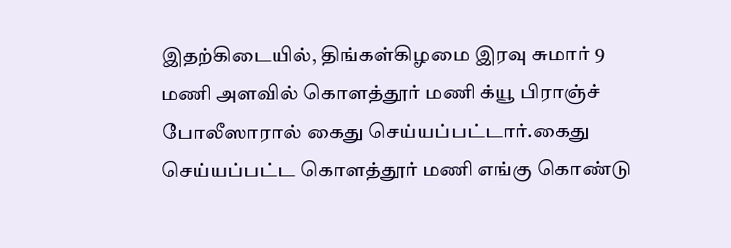இதற்கிடையில், திங்கள்கிழமை இரவு சுமார் 9 மணி அளவில் கொளத்தூர் மணி க்யூ பிராஞ்ச் போலீஸாரால் கைது செய்யப்பட்டார்.கைது செய்யப்பட்ட கொளத்தூர் மணி எங்கு கொண்டு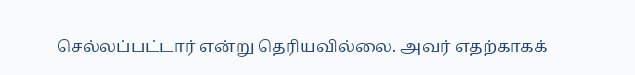செல்லப்பட்டார் என்று தெரியவில்லை. அவர் எதற்காகக்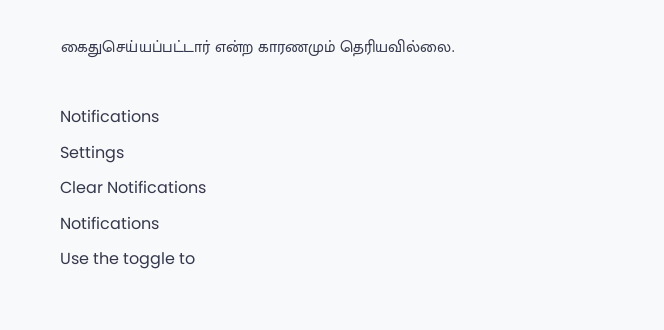கைதுசெய்யப்பட்டார் என்ற காரணமும் தெரியவில்லை.

Notifications
Settings
Clear Notifications
Notifications
Use the toggle to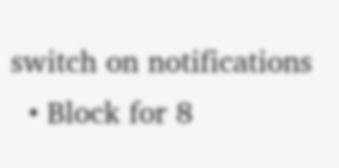switch on notifications
  • Block for 8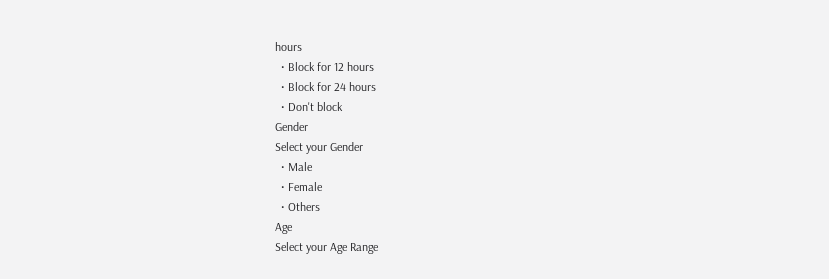hours
  • Block for 12 hours
  • Block for 24 hours
  • Don't block
Gender
Select your Gender
  • Male
  • Female
  • Others
Age
Select your Age Range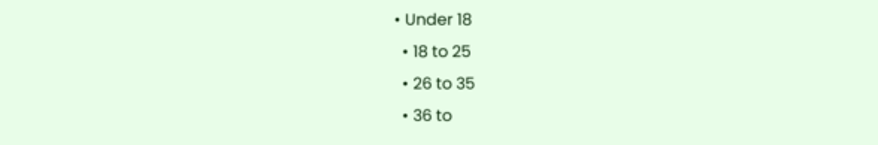• Under 18
  • 18 to 25
  • 26 to 35
  • 36 to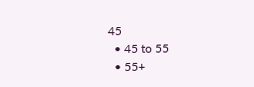45
  • 45 to 55
  • 55+